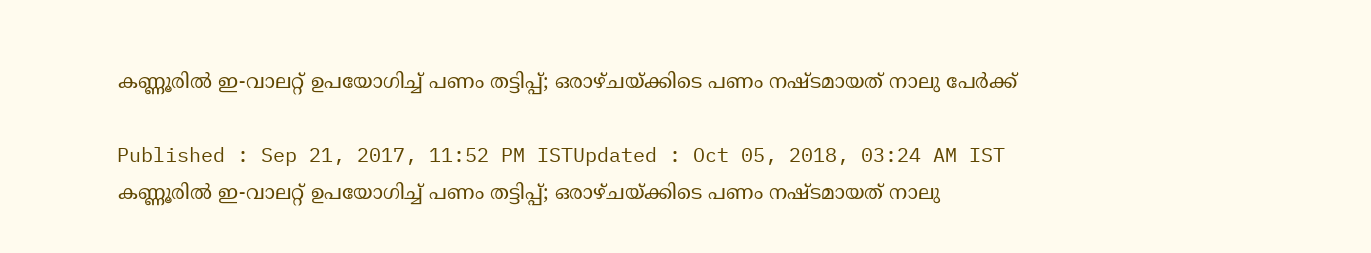കണ്ണൂരില്‍ ഇ-വാലറ്റ് ഉപയോഗിച്ച് പണം തട്ടിപ്പ്; ഒരാഴ്ചയ്‌ക്കിടെ പണം നഷ്‌ടമായത് നാലു പേര്‍ക്ക്

Published : Sep 21, 2017, 11:52 PM ISTUpdated : Oct 05, 2018, 03:24 AM IST
കണ്ണൂരില്‍ ഇ-വാലറ്റ് ഉപയോഗിച്ച് പണം തട്ടിപ്പ്; ഒരാഴ്ചയ്‌ക്കിടെ പണം നഷ്‌ടമായത് നാലു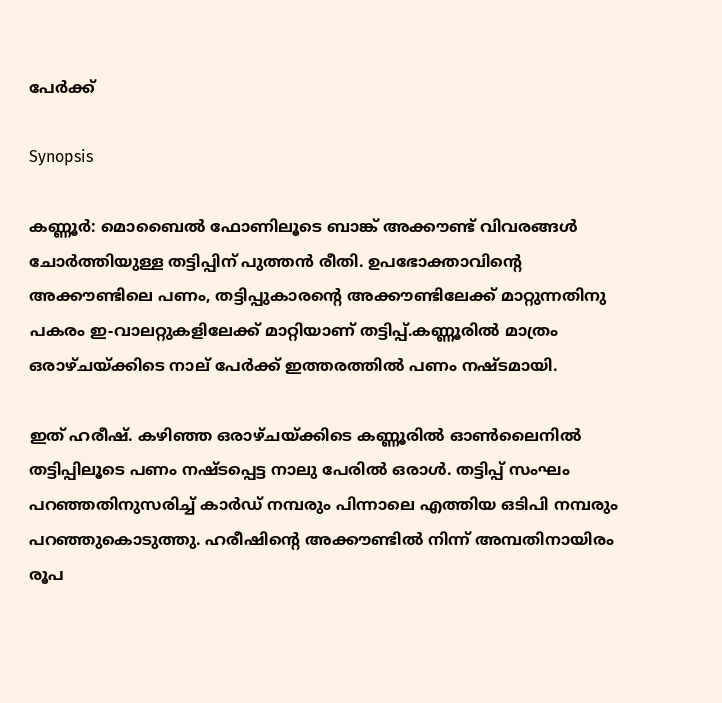പേര്‍ക്ക്

Synopsis

കണ്ണൂര്‍: മൊബൈല്‍ ഫോണിലൂടെ ബാങ്ക് അക്കൗണ്ട് വിവരങ്ങള്‍ ചോര്‍ത്തിയുള്ള തട്ടിപ്പിന് പുത്തന്‍ രീതി. ഉപഭോക്താവിന്റെ അക്കൗണ്ടിലെ പണം, തട്ടിപ്പുകാരന്റെ അക്കൗണ്ടിലേക്ക് മാറ്റുന്നതിനു പകരം ഇ-വാലറ്റുകളിലേക്ക് മാറ്റിയാണ് തട്ടിപ്പ്.കണ്ണൂരില്‍ മാത്രം ഒരാഴ്ചയ്‌ക്കിടെ നാല് പേര്‍ക്ക് ഇത്തരത്തില്‍ പണം നഷ്‌ടമായി.

ഇത് ഹരീഷ്. കഴിഞ്ഞ ഒരാഴ്ചയ്‌ക്കിടെ കണ്ണൂരില്‍ ഓണ്‍ലൈനില്‍ തട്ടിപ്പിലൂടെ പണം നഷ്‌ടപ്പെട്ട നാലു പേരില്‍ ഒരാള്‍. തട്ടിപ്പ് സംഘം പറഞ്ഞതിനുസരിച്ച് കാര്‍ഡ് നമ്പരും പിന്നാലെ എത്തിയ ഒടിപി നമ്പരും പറഞ്ഞുകൊടുത്തു. ഹരീഷിന്റെ അക്കൗണ്ടില്‍ നിന്ന് അമ്പതിനായിരം രൂപ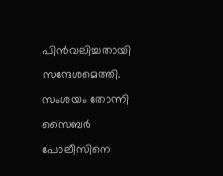പിന്‍വലിച്ചതായി സന്ദേശമെത്തി. സംശയം തോന്നി സൈബര്‍ പോലീസിനെ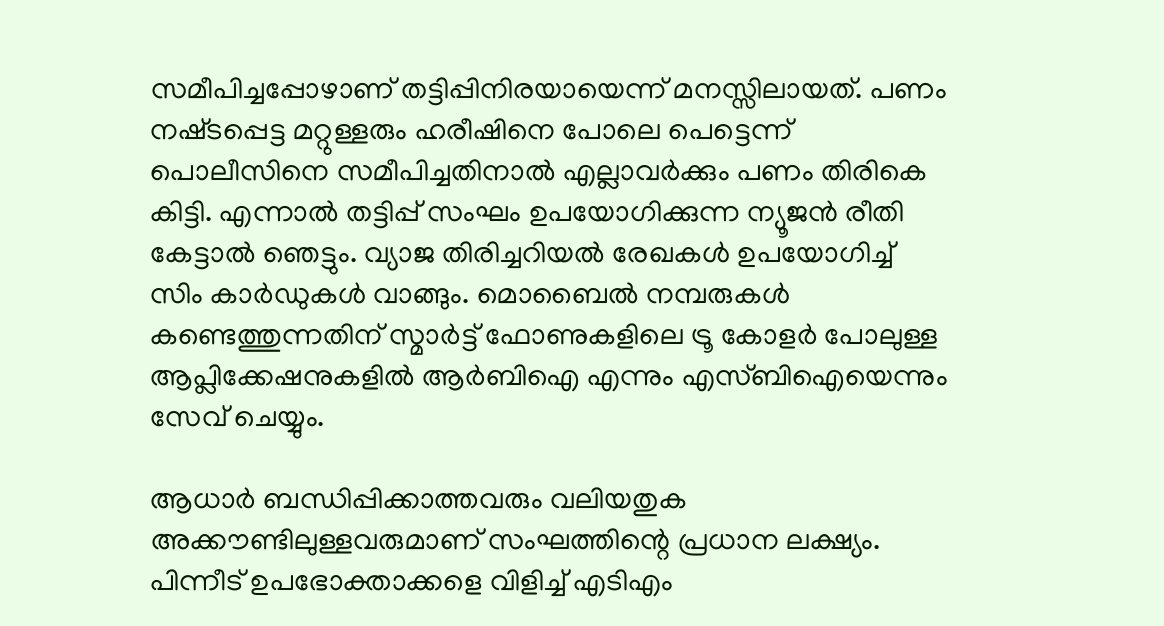സമീപിച്ചപ്പോഴാണ് തട്ടിപ്പിനിരയായെന്ന് മനസ്സിലായത്. പണം നഷ്‌ടപ്പെട്ട മറ്റുള്ളരും ഹരീഷിനെ പോലെ പെട്ടെന്ന് പൊലീസിനെ സമീപിച്ചതിനാല്‍ എല്ലാവര്‍ക്കും പണം തിരികെ കിട്ടി. എന്നാല്‍ തട്ടിപ്പ് സംഘം ഉപയോഗിക്കുന്ന ന്യൂജന്‍ രീതി കേട്ടാല്‍ ഞെട്ടും. വ്യാജ തിരിച്ചറിയല്‍ രേഖകള്‍ ഉപയോഗിച്ച് സിം കാ‍ര്‍ഡുകള്‍ വാങ്ങും. മൊബൈല്‍ നമ്പരുകള്‍ കണ്ടെത്തുന്നതിന് സ്മാര്‍ട്ട് ഫോണുകളിലെ ട്രൂ കോളര്‍ പോലുള്ള ആപ്ലിക്കേഷനുകളില്‍ ആര്‍ബിഐ എന്നും എസ്ബിഐയെന്നും സേവ് ചെയ്യും.

ആധാര്‍ ബന്ധിപ്പിക്കാത്തവരും വലിയതുക അക്കൗണ്ടിലുള്ളവരുമാണ് സംഘത്തിന്റെ പ്രധാന ലക്ഷ്യം. പിന്നീട് ഉപഭോക്താക്കളെ വിളിച്ച് എടിഎം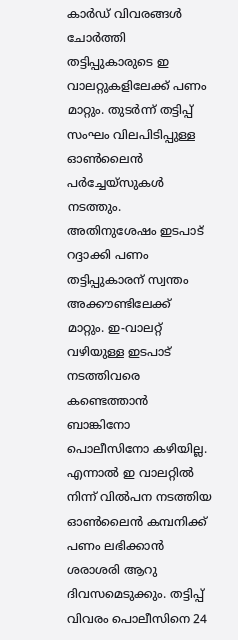കാ‍ര്‍ഡ് വിവരങ്ങള്‍ ചോര്‍ത്തി തട്ടിപ്പുകാരുടെ ഇ വാലറ്റുകളിലേക്ക് പണം മാറ്റും. തുടര്‍ന്ന് തട്ടിപ്പ് സംഘം വിലപിടിപ്പുള്ള ഓണ്‍ലൈന്‍ പര്‍ച്ചേയ്സുകള്‍ നടത്തും. അതിനുശേഷം ഇടപാട് റദ്ദാക്കി പണം തട്ടിപ്പുകാരന് സ്വന്തം അക്കൗണ്ടിലേക്ക് മാറ്റും. ഇ-വാലറ്റ് വഴിയുള്ള ഇടപാട് നടത്തിവരെ കണ്ടെത്താന്‍ ബാങ്കിനോ പൊലീസിനോ കഴിയില്ല. എന്നാല്‍ ഇ വാലറ്റില്‍ നിന്ന് വില്‍പന നടത്തിയ ഓണ്‍ലൈന്‍ കമ്പനിക്ക് പണം ലഭിക്കാന്‍ ശരാശരി ആറു ദിവസമെടുക്കും. തട്ടിപ്പ് വിവരം പൊലീസിനെ 24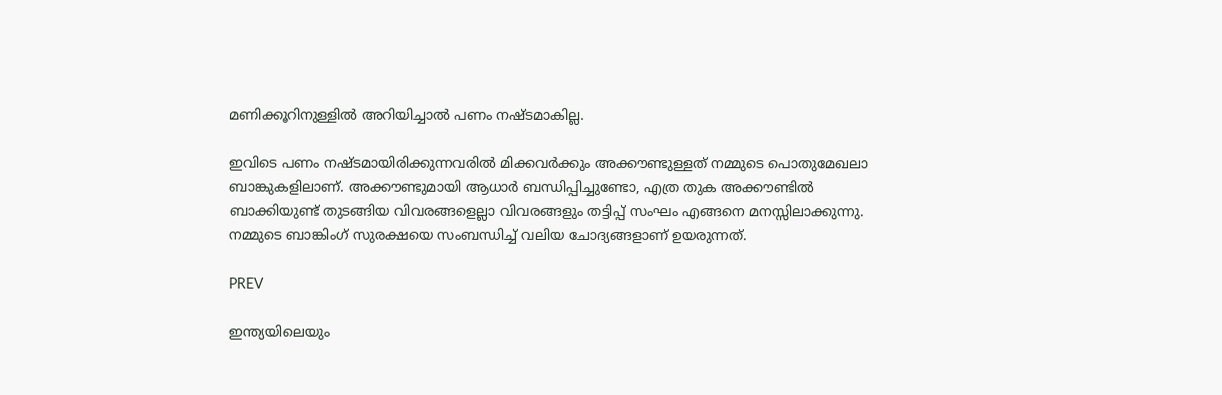മണിക്കൂറിനുള്ളില്‍ അറിയിച്ചാല്‍ പണം നഷ്‌ടമാകില്ല.

ഇവിടെ പണം നഷ്‌ടമായിരിക്കുന്നവരില്‍ മിക്കവര്‍ക്കും അക്കൗണ്ടുള്ളത് നമ്മുടെ പൊതുമേഖലാ ബാങ്കുകളിലാണ്. അക്കൗണ്ടുമായി ആധാര്‍ ബന്ധിപ്പിച്ചുണ്ടോ, എത്ര തുക അക്കൗണ്ടില്‍ ബാക്കിയുണ്ട് തുടങ്ങിയ വിവരങ്ങളെല്ലാ വിവരങ്ങളും തട്ടിപ്പ് സംഘം എങ്ങനെ മനസ്സിലാക്കുന്നു. നമ്മുടെ ബാങ്കിംഗ് സുരക്ഷയെ സംബന്ധിച്ച് വലിയ ചോദ്യങ്ങളാണ് ഉയരുന്നത്.

PREV

ഇന്ത്യയിലെയും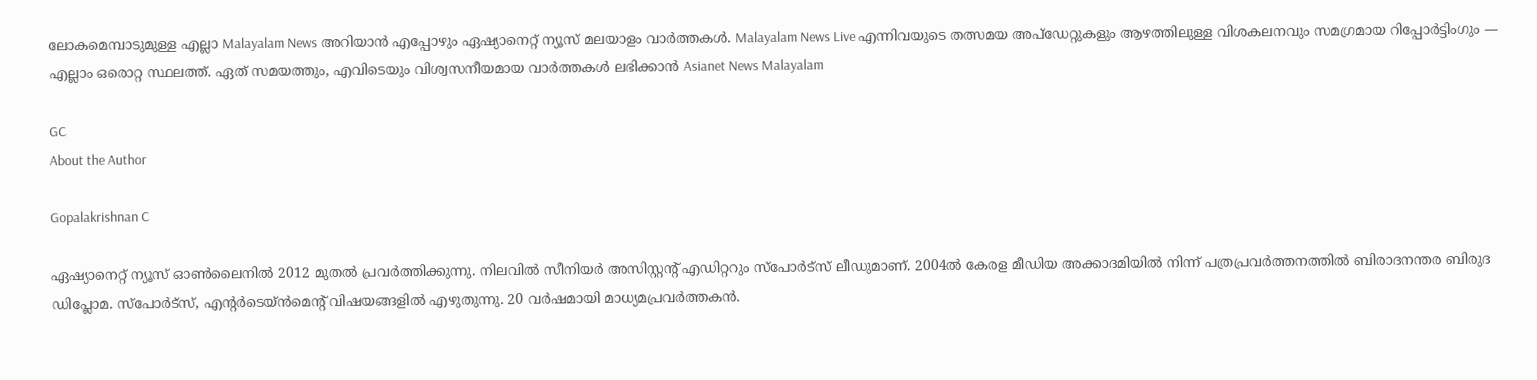ലോകമെമ്പാടുമുള്ള എല്ലാ Malayalam News അറിയാൻ എപ്പോഴും ഏഷ്യാനെറ്റ് ന്യൂസ് മലയാളം വാർത്തകൾ. Malayalam News Live എന്നിവയുടെ തത്സമയ അപ്‌ഡേറ്റുകളും ആഴത്തിലുള്ള വിശകലനവും സമഗ്രമായ റിപ്പോർട്ടിംഗും — എല്ലാം ഒരൊറ്റ സ്ഥലത്ത്. ഏത് സമയത്തും, എവിടെയും വിശ്വസനീയമായ വാർത്തകൾ ലഭിക്കാൻ Asianet News Malayalam

GC
About the Author

Gopalakrishnan C

ഏഷ്യാനെറ്റ് ന്യൂസ് ഓണ്‍ലൈനില്‍ 2012 മുതല്‍ പ്രവര്‍ത്തിക്കുന്നു. നിലവില്‍ സീനിയര്‍ അസിസ്റ്റന്‍റ് എഡിറ്ററും സ്പോർട്സ് ലീഡുമാണ്. 2004ൽ കേരള മീഡിയ അക്കാദമിയില്‍ നിന്ന് പത്രപ്രവര്‍ത്തനത്തില്‍ ബിരാദനന്തര ബിരുദ ഡിപ്ലോമ. സ്പോര്‍ട്സ്, എന്‍റര്‍ടെയ്ൻമെന്‍റ് വിഷയങ്ങളില്‍ എഴുതുന്നു. 20 വര്‍ഷമായി മാധ്യമപ്രവര്‍ത്തകൻ.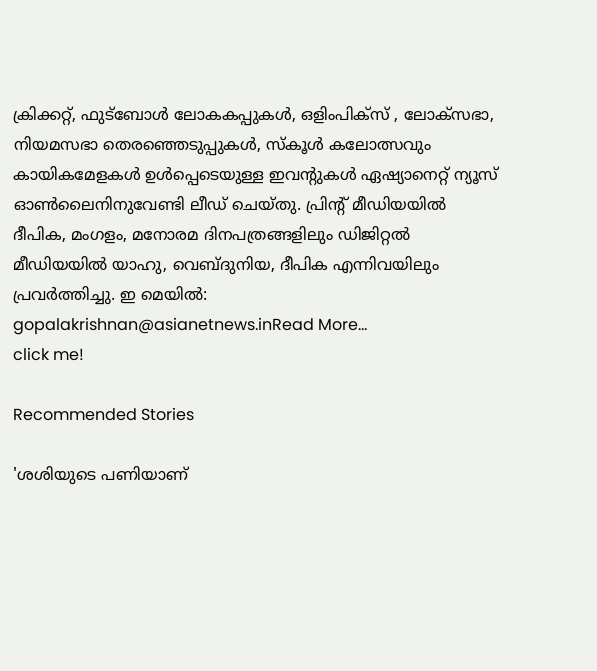ക്രിക്കറ്റ്, ഫുട്ബോള്‍ ലോകകപ്പുകൾ, ഒളിംപിക്സ് , ലോക്സഭാ, നിയമസഭാ തെരഞ്ഞെടുപ്പുകള്‍, സ്കൂള്‍ കലോത്സവും കായികമേളകള്‍ ഉള്‍പ്പെടെയുള്ള ഇവന്‍റുകള്‍ ഏഷ്യാനെറ്റ് ന്യൂസ് ഓണ്‍ലൈനിനുവേണ്ടി ലീഡ് ചെയ്തു. പ്രിന്‍റ് മീഡിയയില്‍ ദീപിക, മംഗളം, മനോരമ ദിനപത്രങ്ങളിലും ഡിജിറ്റൽ മീഡിയയില്‍ യാഹു, വെബ്ദുനിയ, ദീപിക എന്നിവയിലും പ്രവര്‍ത്തിച്ചു. ഇ മെയില്‍: gopalakrishnan@asianetnews.inRead More...
click me!

Recommended Stories

'ശശിയുടെ പണിയാണ്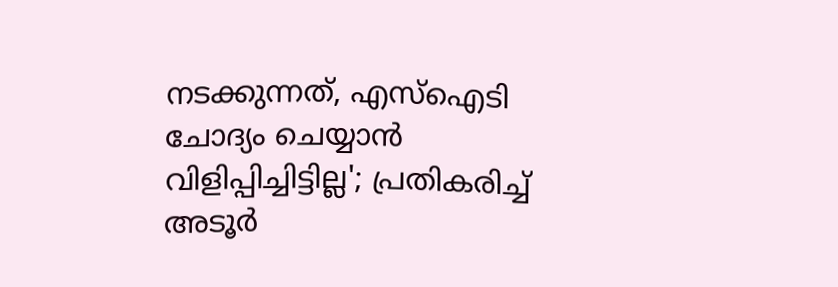നടക്കുന്നത്, എസ്ഐടി ചോദ്യം ചെയ്യാൻ വിളിപ്പിച്ചിട്ടില്ല'; പ്രതികരിച്ച് അടൂർ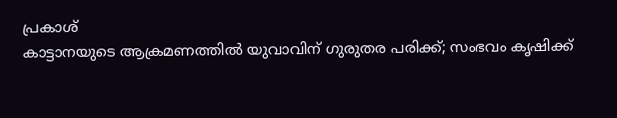പ്രകാശ്
കാട്ടാനയുടെ ആക്രമണത്തിൽ യുവാവിന് ഗുരുതര പരിക്ക്; സംഭവം കൃഷിക്ക്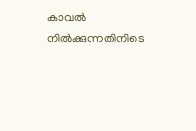കാവൽ നിൽക്കുന്നതിനിടെ